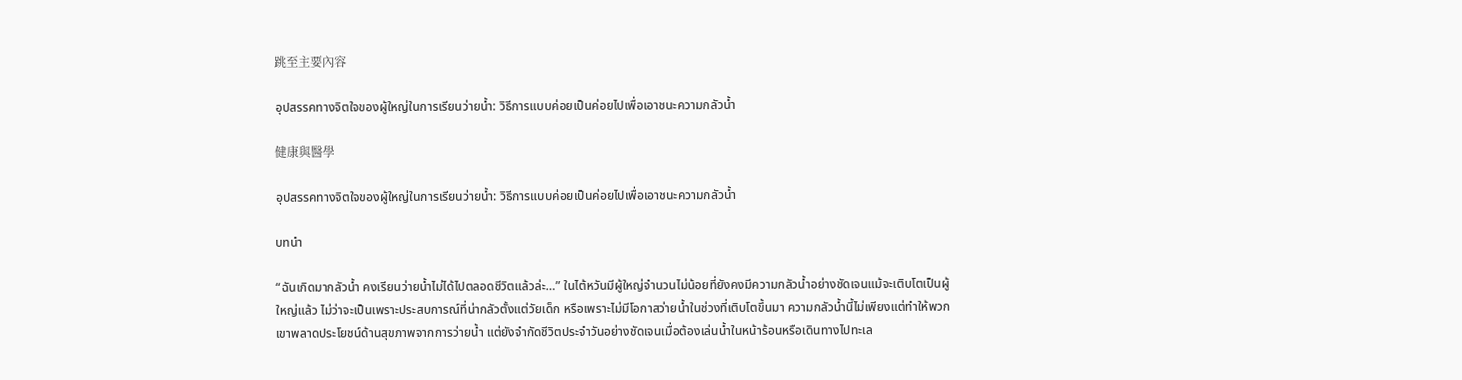跳至主要內容

อุปสรรคทางจิตใจของผู้ใหญ่ในการเรียนว่ายน้ำ: วิธีการแบบค่อยเป็นค่อยไปเพื่อเอาชนะความกลัวน้ำ

健康與醫學

อุปสรรคทางจิตใจของผู้ใหญ่ในการเรียนว่ายน้ำ: วิธีการแบบค่อยเป็นค่อยไปเพื่อเอาชนะความกลัวน้ำ

บทนำ

“ฉันเกิดมากลัวน้ำ คงเรียนว่ายน้ำไม่ได้ไปตลอดชีวิตแล้วล่ะ…” ในไต้หวันมีผู้ใหญ่จำนวนไม่น้อยที่ยังคงมีความกลัวน้ำอย่างชัดเจนแม้จะเติบโตเป็นผู้ใหญ่แล้ว ไม่ว่าจะเป็นเพราะประสบการณ์ที่น่ากลัวตั้งแต่วัยเด็ก หรือเพราะไม่มีโอกาสว่ายน้ำในช่วงที่เติบโตขึ้นมา ความกลัวน้ำนี้ไม่เพียงแต่ทำให้พวกเขาพลาดประโยชน์ด้านสุขภาพจากการว่ายน้ำ แต่ยังจำกัดชีวิตประจำวันอย่างชัดเจนเมื่อต้องเล่นน้ำในหน้าร้อนหรือเดินทางไปทะเล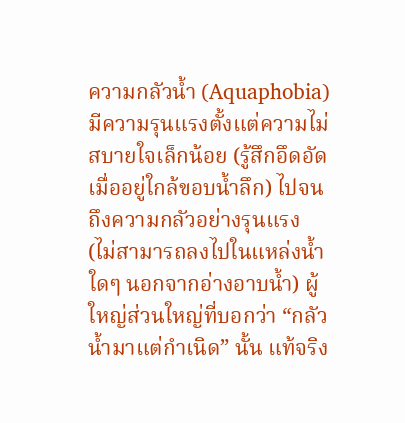ความกลัวน้ำ (Aquaphobia) มีความรุนแรงตั้งแต่ความไม่สบายใจเล็กน้อย (รู้สึกอึดอัดเมื่ออยู่ใกล้ขอบน้ำลึก) ไปจนถึงความกลัวอย่างรุนแรง (ไม่สามารถลงไปในแหล่งน้ำใดๆ นอกจากอ่างอาบน้ำ) ผู้ใหญ่ส่วนใหญ่ที่บอกว่า “กลัวน้ำมาแต่กำเนิด” นั้น แท้จริง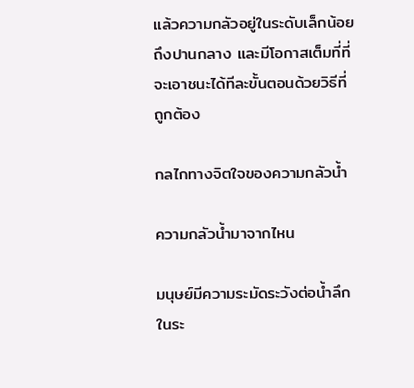แล้วความกลัวอยู่ในระดับเล็กน้อยถึงปานกลาง และมีโอกาสเต็มที่ที่จะเอาชนะได้ทีละขั้นตอนด้วยวิธีที่ถูกต้อง

กลไกทางจิตใจของความกลัวน้ำ

ความกลัวน้ำมาจากไหน

มนุษย์มีความระมัดระวังต่อน้ำลึกในระ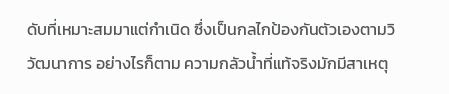ดับที่เหมาะสมมาแต่กำเนิด ซึ่งเป็นกลไกป้องกันตัวเองตามวิวัฒนาการ อย่างไรก็ตาม ความกลัวน้ำที่แท้จริงมักมีสาเหตุ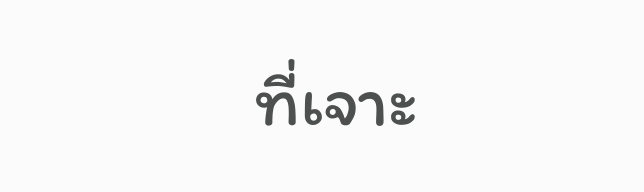ที่เจาะ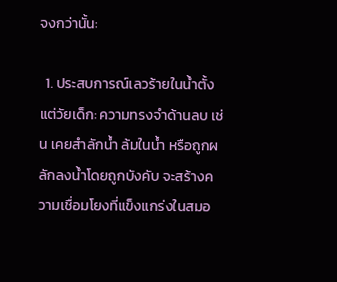จงกว่านั้น:

  1. ประสบการณ์เลวร้ายในน้ำตั้งแต่วัยเด็ก: ความทรงจำด้านลบ เช่น เคยสำลักน้ำ ล้มในน้ำ หรือถูกผลักลงน้ำโดยถูกบังคับ จะสร้างความเชื่อมโยงที่แข็งแกร่งในสมอ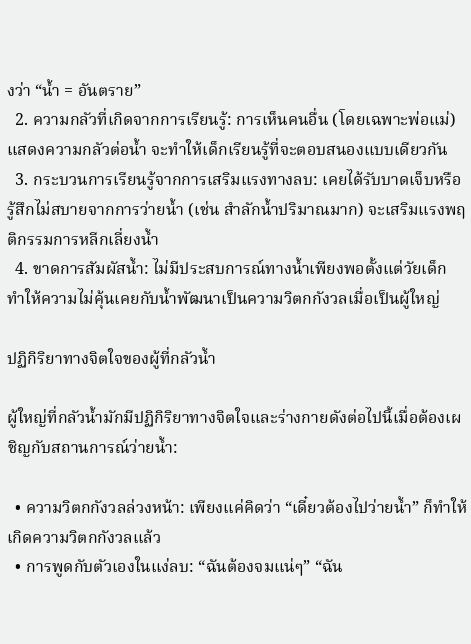งว่า “น้ำ = อันตราย”
  2. ความกลัวที่เกิดจากการเรียนรู้: การเห็นคนอื่น (โดยเฉพาะพ่อแม่) แสดงความกลัวต่อน้ำ จะทำให้เด็กเรียนรู้ที่จะตอบสนองแบบเดียวกัน
  3. กระบวนการเรียนรู้จากการเสริมแรงทางลบ: เคยได้รับบาดเจ็บหรือรู้สึกไม่สบายจากการว่ายน้ำ (เช่น สำลักน้ำปริมาณมาก) จะเสริมแรงพฤติกรรมการหลีกเลี่ยงน้ำ
  4. ขาดการสัมผัสน้ำ: ไม่มีประสบการณ์ทางน้ำเพียงพอตั้งแต่วัยเด็ก ทำให้ความไม่คุ้นเคยกับน้ำพัฒนาเป็นความวิตกกังวลเมื่อเป็นผู้ใหญ่

ปฏิกิริยาทางจิตใจของผู้ที่กลัวน้ำ

ผู้ใหญ่ที่กลัวน้ำมักมีปฏิกิริยาทางจิตใจและร่างกายดังต่อไปนี้เมื่อต้องเผชิญกับสถานการณ์ว่ายน้ำ:

  • ความวิตกกังวลล่วงหน้า: เพียงแค่คิดว่า “เดี๋ยวต้องไปว่ายน้ำ” ก็ทำให้เกิดความวิตกกังวลแล้ว
  • การพูดกับตัวเองในแง่ลบ: “ฉันต้องจมแน่ๆ” “ฉัน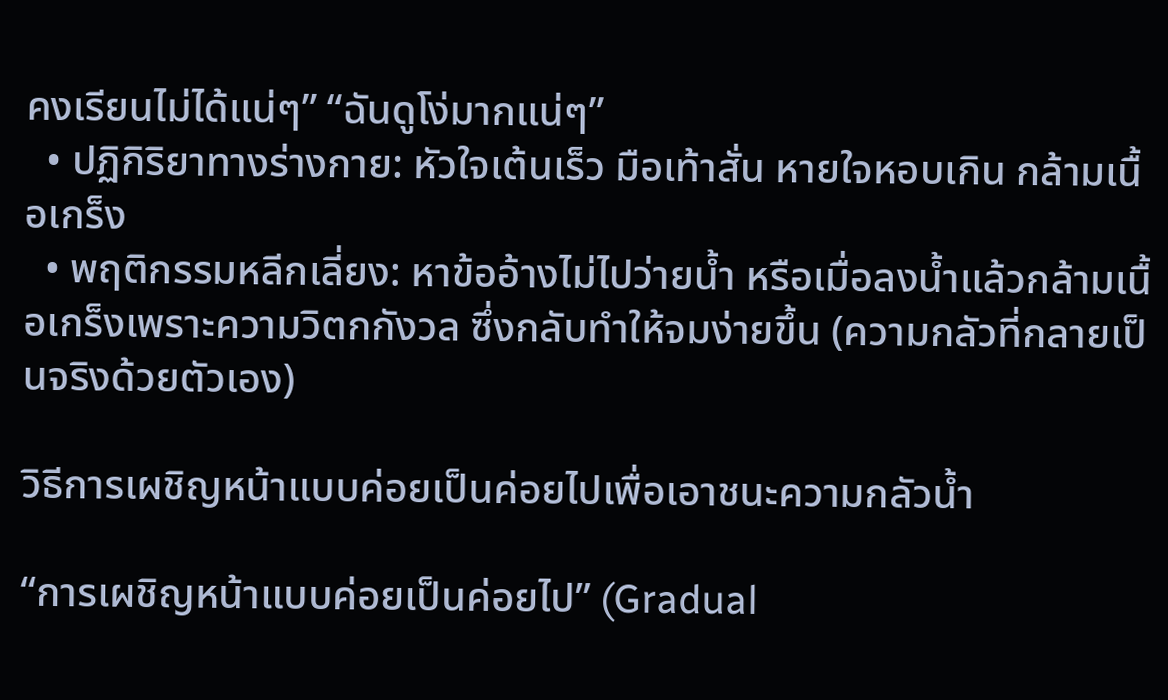คงเรียนไม่ได้แน่ๆ” “ฉันดูโง่มากแน่ๆ”
  • ปฏิกิริยาทางร่างกาย: หัวใจเต้นเร็ว มือเท้าสั่น หายใจหอบเกิน กล้ามเนื้อเกร็ง
  • พฤติกรรมหลีกเลี่ยง: หาข้ออ้างไม่ไปว่ายน้ำ หรือเมื่อลงน้ำแล้วกล้ามเนื้อเกร็งเพราะความวิตกกังวล ซึ่งกลับทำให้จมง่ายขึ้น (ความกลัวที่กลายเป็นจริงด้วยตัวเอง)

วิธีการเผชิญหน้าแบบค่อยเป็นค่อยไปเพื่อเอาชนะความกลัวน้ำ

“การเผชิญหน้าแบบค่อยเป็นค่อยไป” (Gradual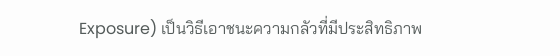Exposure) เป็นวิธีเอาชนะความกลัวที่มีประสิทธิภาพ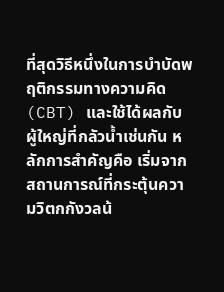ที่สุดวิธีหนึ่งในการบำบัดพฤติกรรมทางความคิด (CBT) และใช้ได้ผลกับผู้ใหญ่ที่กลัวน้ำเช่นกัน หลักการสำคัญคือ เริ่มจากสถานการณ์ที่กระตุ้นความวิตกกังวลน้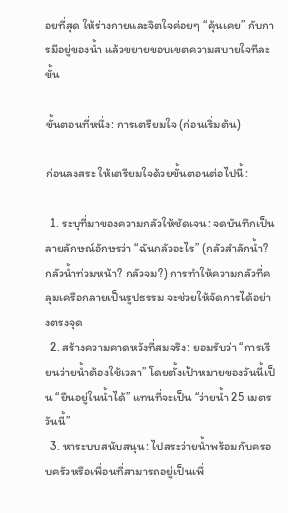อยที่สุด ให้ร่างกายและจิตใจค่อยๆ “คุ้นเคย” กับการมีอยู่ของน้ำ แล้วขยายขอบเขตความสบายใจทีละขั้น

ขั้นตอนที่หนึ่ง: การเตรียมใจ (ก่อนเริ่มต้น)

ก่อนลงสระ ให้เตรียมใจด้วยขั้นตอนต่อไปนี้:

  1. ระบุที่มาของความกลัวให้ชัดเจน: จดบันทึกเป็นลายลักษณ์อักษรว่า “ฉันกลัวอะไร” (กลัวสำลักน้ำ? กลัวน้ำท่วมหน้า? กลัวจม?) การทำให้ความกลัวที่คลุมเครือกลายเป็นรูปธรรม จะช่วยให้จัดการได้อย่างตรงจุด
  2. สร้างความคาดหวังที่สมจริง: ยอมรับว่า “การเรียนว่ายน้ำต้องใช้เวลา” โดยตั้งเป้าหมายของวันนี้เป็น “ยืนอยู่ในน้ำได้” แทนที่จะเป็น “ว่ายน้ำ 25 เมตรวันนี้”
  3. หาระบบสนับสนุน: ไปสระว่ายน้ำพร้อมกับครอบครัวหรือเพื่อนที่สามารถอยู่เป็นเพื่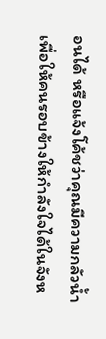อนได้ หรือแจ้งโค้ชว่าคุณมีความกลัวน้ำ เพื่อให้คนรอบข้างให้กำลังใจได้ในจังห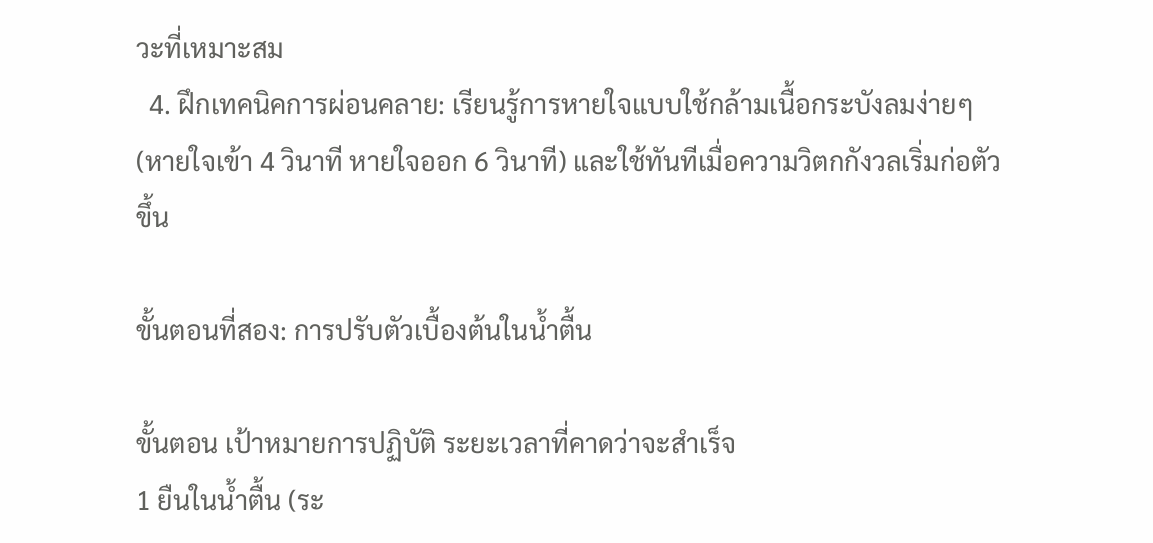วะที่เหมาะสม
  4. ฝึกเทคนิคการผ่อนคลาย: เรียนรู้การหายใจแบบใช้กล้ามเนื้อกระบังลมง่ายๆ (หายใจเข้า 4 วินาที หายใจออก 6 วินาที) และใช้ทันทีเมื่อความวิตกกังวลเริ่มก่อตัวขึ้น

ขั้นตอนที่สอง: การปรับตัวเบื้องต้นในน้ำตื้น

ขั้นตอน เป้าหมายการปฏิบัติ ระยะเวลาที่คาดว่าจะสำเร็จ
1 ยืนในน้ำตื้น (ระ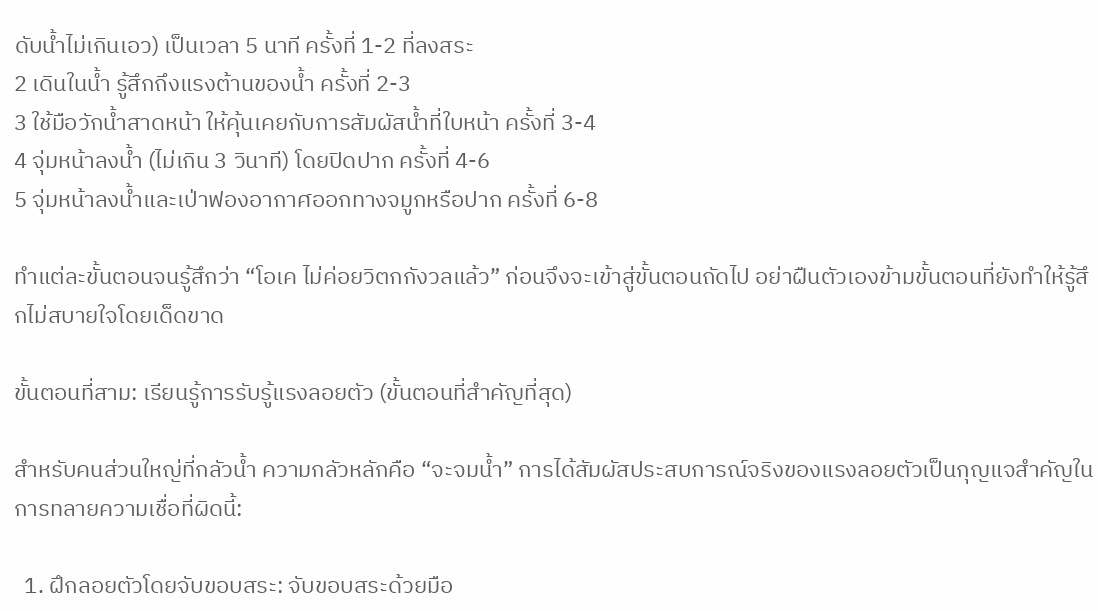ดับน้ำไม่เกินเอว) เป็นเวลา 5 นาที ครั้งที่ 1-2 ที่ลงสระ
2 เดินในน้ำ รู้สึกถึงแรงต้านของน้ำ ครั้งที่ 2-3
3 ใช้มือวักน้ำสาดหน้า ให้คุ้นเคยกับการสัมผัสน้ำที่ใบหน้า ครั้งที่ 3-4
4 จุ่มหน้าลงน้ำ (ไม่เกิน 3 วินาที) โดยปิดปาก ครั้งที่ 4-6
5 จุ่มหน้าลงน้ำและเป่าฟองอากาศออกทางจมูกหรือปาก ครั้งที่ 6-8

ทำแต่ละขั้นตอนจนรู้สึกว่า “โอเค ไม่ค่อยวิตกกังวลแล้ว” ก่อนจึงจะเข้าสู่ขั้นตอนถัดไป อย่าฝืนตัวเองข้ามขั้นตอนที่ยังทำให้รู้สึกไม่สบายใจโดยเด็ดขาด

ขั้นตอนที่สาม: เรียนรู้การรับรู้แรงลอยตัว (ขั้นตอนที่สำคัญที่สุด)

สำหรับคนส่วนใหญ่ที่กลัวน้ำ ความกลัวหลักคือ “จะจมน้ำ” การได้สัมผัสประสบการณ์จริงของแรงลอยตัวเป็นกุญแจสำคัญในการทลายความเชื่อที่ผิดนี้:

  1. ฝึกลอยตัวโดยจับขอบสระ: จับขอบสระด้วยมือ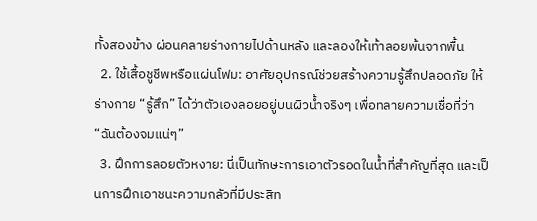ทั้งสองข้าง ผ่อนคลายร่างกายไปด้านหลัง และลองให้เท้าลอยพ้นจากพื้น
  2. ใช้เสื้อชูชีพหรือแผ่นโฟม: อาศัยอุปกรณ์ช่วยสร้างความรู้สึกปลอดภัย ให้ร่างกาย “รู้สึก” ได้ว่าตัวเองลอยอยู่บนผิวน้ำจริงๆ เพื่อทลายความเชื่อที่ว่า “ฉันต้องจมแน่ๆ”
  3. ฝึกการลอยตัวหงาย: นี่เป็นทักษะการเอาตัวรอดในน้ำที่สำคัญที่สุด และเป็นการฝึกเอาชนะความกลัวที่มีประสิท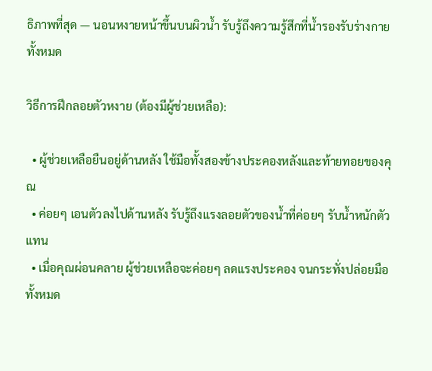ธิภาพที่สุด — นอนหงายหน้าขึ้นบนผิวน้ำ รับรู้ถึงความรู้สึกที่น้ำรองรับร่างกายทั้งหมด

วิธีการฝึกลอยตัวหงาย (ต้องมีผู้ช่วยเหลือ):

  • ผู้ช่วยเหลือยืนอยู่ด้านหลัง ใช้มือทั้งสองข้างประคองหลังและท้ายทอยของคุณ
  • ค่อยๆ เอนตัวลงไปด้านหลัง รับรู้ถึงแรงลอยตัวของน้ำที่ค่อยๆ รับน้ำหนักตัวแทน
  • เมื่อคุณผ่อนคลาย ผู้ช่วยเหลือจะค่อยๆ ลดแรงประคอง จนกระทั่งปล่อยมือทั้งหมด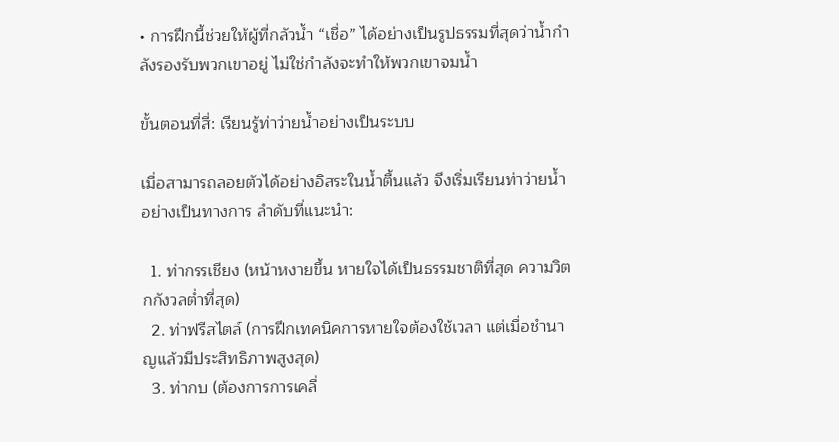• การฝึกนี้ช่วยให้ผู้ที่กลัวน้ำ “เชื่อ” ได้อย่างเป็นรูปธรรมที่สุดว่าน้ำกำลังรองรับพวกเขาอยู่ ไม่ใช่กำลังจะทำให้พวกเขาจมน้ำ

ขั้นตอนที่สี่: เรียนรู้ท่าว่ายน้ำอย่างเป็นระบบ

เมื่อสามารถลอยตัวได้อย่างอิสระในน้ำตื้นแล้ว จึงเริ่มเรียนท่าว่ายน้ำอย่างเป็นทางการ ลำดับที่แนะนำ:

  1. ท่ากรรเชียง (หน้าหงายขึ้น หายใจได้เป็นธรรมชาติที่สุด ความวิตกกังวลต่ำที่สุด)
  2. ท่าฟรีสไตล์ (การฝึกเทคนิคการหายใจต้องใช้เวลา แต่เมื่อชำนาญแล้วมีประสิทธิภาพสูงสุด)
  3. ท่ากบ (ต้องการการเคลื่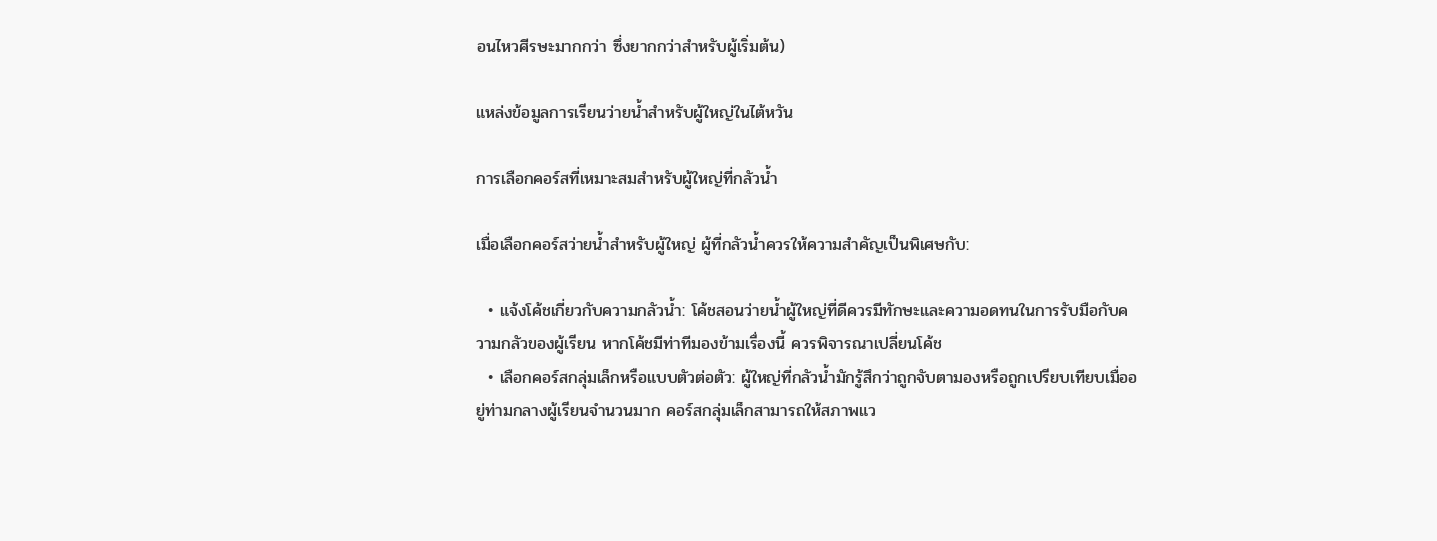อนไหวศีรษะมากกว่า ซึ่งยากกว่าสำหรับผู้เริ่มต้น)

แหล่งข้อมูลการเรียนว่ายน้ำสำหรับผู้ใหญ่ในไต้หวัน

การเลือกคอร์สที่เหมาะสมสำหรับผู้ใหญ่ที่กลัวน้ำ

เมื่อเลือกคอร์สว่ายน้ำสำหรับผู้ใหญ่ ผู้ที่กลัวน้ำควรให้ความสำคัญเป็นพิเศษกับ:

  • แจ้งโค้ชเกี่ยวกับความกลัวน้ำ: โค้ชสอนว่ายน้ำผู้ใหญ่ที่ดีควรมีทักษะและความอดทนในการรับมือกับความกลัวของผู้เรียน หากโค้ชมีท่าทีมองข้ามเรื่องนี้ ควรพิจารณาเปลี่ยนโค้ช
  • เลือกคอร์สกลุ่มเล็กหรือแบบตัวต่อตัว: ผู้ใหญ่ที่กลัวน้ำมักรู้สึกว่าถูกจับตามองหรือถูกเปรียบเทียบเมื่ออยู่ท่ามกลางผู้เรียนจำนวนมาก คอร์สกลุ่มเล็กสามารถให้สภาพแว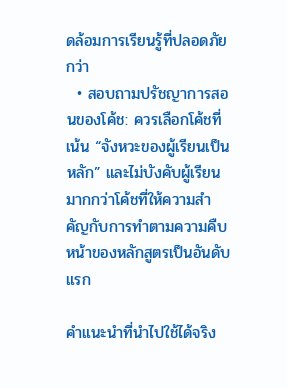ดล้อมการเรียนรู้ที่ปลอดภัยกว่า
  • สอบถามปรัชญาการสอนของโค้ช: ควรเลือกโค้ชที่เน้น “จังหวะของผู้เรียนเป็นหลัก” และไม่บังคับผู้เรียน มากกว่าโค้ชที่ให้ความสำคัญกับการทำตามความคืบหน้าของหลักสูตรเป็นอันดับแรก

คำแนะนำที่นำไปใช้ได้จริง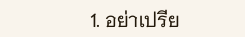1. อย่าเปรีย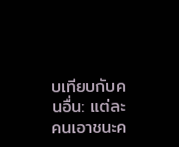บเทียบกับคนอื่น: แต่ละคนเอาชนะค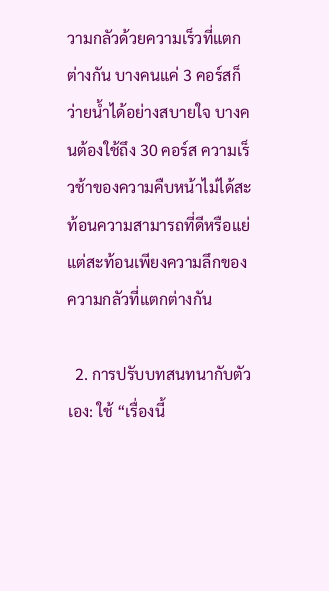วามกลัวด้วยความเร็วที่แตกต่างกัน บางคนแค่ 3 คอร์สก็ว่ายน้ำได้อย่างสบายใจ บางคนต้องใช้ถึง 30 คอร์ส ความเร็วช้าของความคืบหน้าไม่ได้สะท้อนความสามารถที่ดีหรือแย่ แต่สะท้อนเพียงความลึกของความกลัวที่แตกต่างกัน

  2. การปรับบทสนทนากับตัวเอง: ใช้ “เรื่องนี้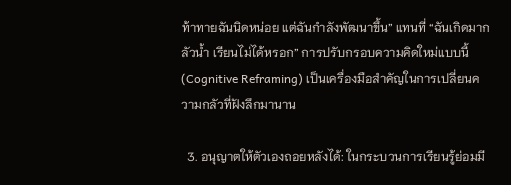ท้าทายฉันนิดหน่อย แต่ฉันกำลังพัฒนาขึ้น” แทนที่ “ฉันเกิดมากลัวน้ำ เรียนไม่ได้หรอก” การปรับกรอบความคิดใหม่แบบนี้ (Cognitive Reframing) เป็นเครื่องมือสำคัญในการเปลี่ยนความกลัวที่ฝังลึกมานาน

  3. อนุญาตให้ตัวเองถอยหลังได้: ในกระบวนการเรียนรู้ย่อมมี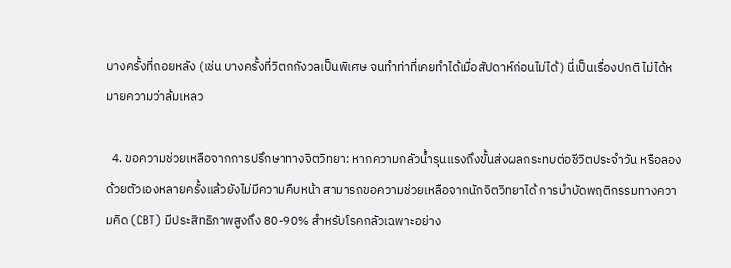บางครั้งที่ถอยหลัง (เช่น บางครั้งที่วิตกกังวลเป็นพิเศษ จนทำท่าที่เคยทำได้เมื่อสัปดาห์ก่อนไม่ได้) นี่เป็นเรื่องปกติ ไม่ได้หมายความว่าล้มเหลว

  4. ขอความช่วยเหลือจากการปรึกษาทางจิตวิทยา: หากความกลัวน้ำรุนแรงถึงขั้นส่งผลกระทบต่อชีวิตประจำวัน หรือลองด้วยตัวเองหลายครั้งแล้วยังไม่มีความคืบหน้า สามารถขอความช่วยเหลือจากนักจิตวิทยาได้ การบำบัดพฤติกรรมทางความคิด (CBT) มีประสิทธิภาพสูงถึง 80-90% สำหรับโรคกลัวเฉพาะอย่าง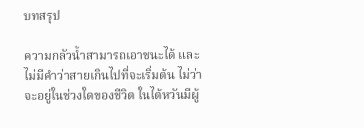บทสรุป

ความกลัวน้ำสามารถเอาชนะได้ และไม่มีคำว่าสายเกินไปที่จะเริ่มต้น ไม่ว่าจะอยู่ในช่วงใดของชีวิต ในไต้หวันมีผู้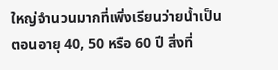ใหญ่จำนวนมากที่เพิ่งเรียนว่ายน้ำเป็นตอนอายุ 40, 50 หรือ 60 ปี สิ่งที่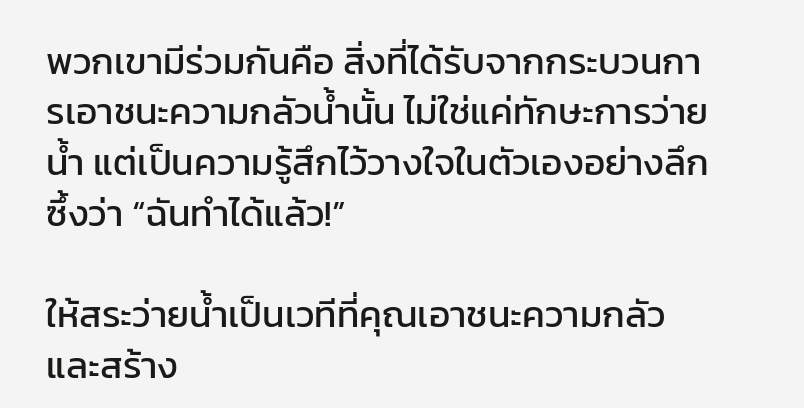พวกเขามีร่วมกันคือ สิ่งที่ได้รับจากกระบวนการเอาชนะความกลัวน้ำนั้น ไม่ใช่แค่ทักษะการว่ายน้ำ แต่เป็นความรู้สึกไว้วางใจในตัวเองอย่างลึกซึ้งว่า “ฉันทำได้แล้ว!”

ให้สระว่ายน้ำเป็นเวทีที่คุณเอาชนะความกลัวและสร้าง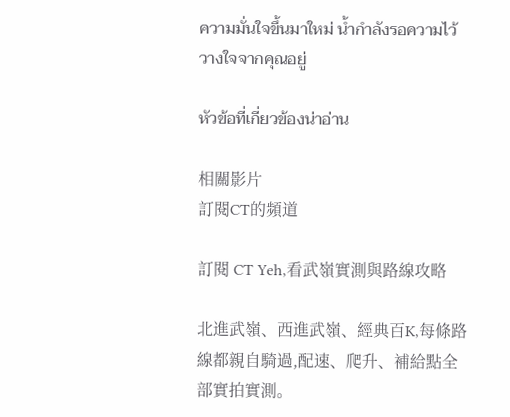ความมั่นใจขึ้นมาใหม่ น้ำกำลังรอความไว้วางใจจากคุณอยู่

หัวข้อที่เกี่ยวข้องน่าอ่าน

相關影片
訂閱CT的頻道

訂閱 CT Yeh,看武嶺實測與路線攻略

北進武嶺、西進武嶺、經典百K,每條路線都親自騎過,配速、爬升、補給點全部實拍實測。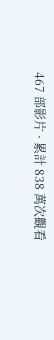467 部影片 · 累計 838 萬次觀看